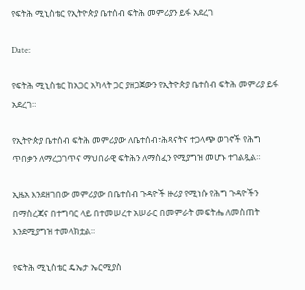የፍትሕ ሚኒስቴር የኢትዮጵያ ቤተሰብ ፍትሕ መምሪያን ይፋ አደረገ

Date:

የፍትሕ ሚኒስቴር ከአጋር አካላት ጋር ያዘጋጀውን የኢትዮጵያ ቤተሰብ ፍትሕ መምሪያ ይፋ አደረገ።

የኢትዮጵያ ቤተሰብ ፍትሕ መምሪያው ለቤተሰብ፣ሕጻናትና ተጋላጭ ወገኖች የሕግ ጥበቃን ለማረጋገጥና ማህበራዊ ፍትሕን ለማስፈን የሚያግዝ መሆኑ ተገልጿል።

ኢዜአ እንደዘገበው መምሪያው በቤተሰብ ጉዳዮች ዙሪያ የሚነሱ የሕግ ጉዳዮችን በማስረጃና በተግባር ላይ በተመሠረተ አሠራር በመምራት መፍትሔ ለመስጠት እንደሚያግዝ ተመላክቷል።

የፍትሕ ሚኒስቴር ዴኤታ ኤርሚያስ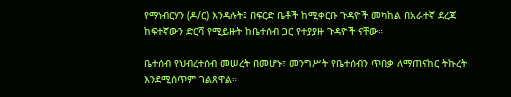የማነብርሃን (ዶ/ር) እንዳሉት፤ በፍርድ ቤቶች ከሚቀርቡ ጉዳዮች መካከል በአራተኛ ደረጃ ከፍተኛውን ድርሻ የሚይዙት ከቤተሰብ ጋር የተያያዙ ጉዳዮች ናቸው።

ቤተሰብ የህብረተሰብ መሠረት በመሆኑ፣ መንግሥት የቤተሰብን ጥበቃ ለማጠናከር ትኩረት እንደሚሰጥም ገልጸዋል።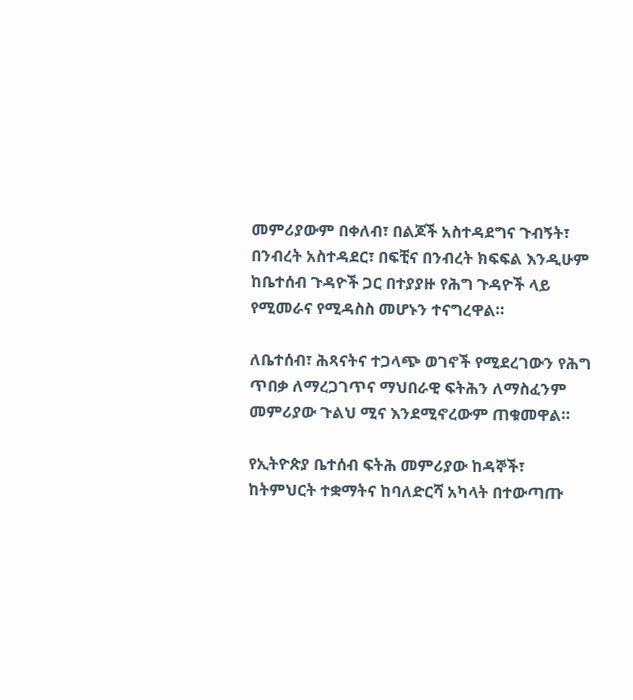መምሪያውም በቀለብ፣ በልጆች አስተዳደግና ጉብኝት፣ በንብረት አስተዳደር፣ በፍቺና በንብረት ክፍፍል እንዲሁም ከቤተሰብ ጉዳዮች ጋር በተያያዙ የሕግ ጉዳዮች ላይ የሚመራና የሚዳስስ መሆኑን ተናግረዋል።

ለቤተሰብ፣ ሕጻናትና ተጋላጭ ወገኖች የሚደረገውን የሕግ ጥበቃ ለማረጋገጥና ማህበራዊ ፍትሕን ለማስፈንም መምሪያው ጉልህ ሚና እንደሚኖረውም ጠቁመዋል።

የኢትዮጵያ ቤተሰብ ፍትሕ መምሪያው ከዳኞች፣ ከትምህርት ተቋማትና ከባለድርሻ አካላት በተውጣጡ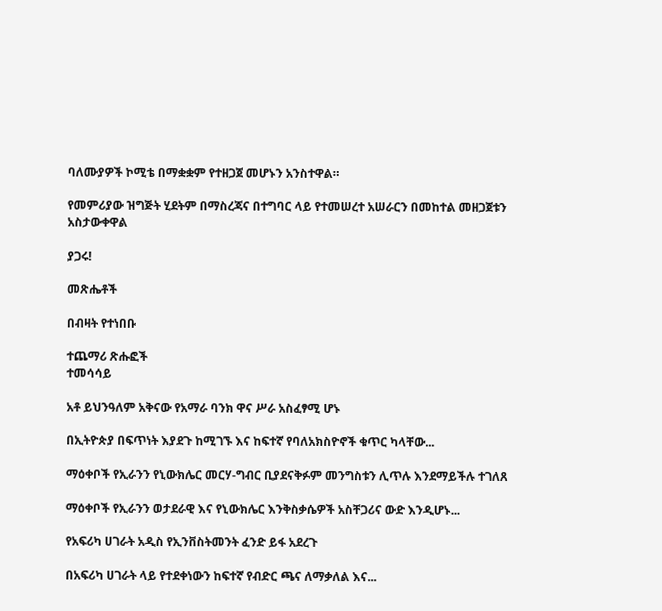ባለሙያዎች ኮሚቴ በማቋቋም የተዘጋጀ መሆኑን አንስተዋል።

የመምሪያው ዝግጅት ሂደትም በማስረጃና በተግባር ላይ የተመሠረተ አሠራርን በመከተል መዘጋጀቱን አስታውቀዋል

ያጋሩ!

መጽሔቶች

በብዛት የተነበቡ

ተጨማሪ ጽሑፎች
ተመሳሳይ

አቶ ይህንዓለም አቅናው የአማራ ባንክ ዋና ሥራ አስፈፃሚ ሆኑ

በኢትዮጵያ በፍጥነት እያደጉ ከሚገኙ እና ከፍተኛ የባለአክስዮኖች ቁጥር ካላቸው...

ማዕቀቦች የኢራንን የኒውክሌር መርሃ-ግብር ቢያደናቅፉም መንግስቱን ሊጥሉ እንደማይችሉ ተገለጸ

ማዕቀቦች የኢራንን ወታደራዊ እና የኒውክሌር እንቅስቃሴዎች አስቸጋሪና ውድ እንዲሆኑ...

የአፍሪካ ሀገራት አዲስ የኢንቨስትመንት ፈንድ ይፋ አደረጉ

በአፍሪካ ሀገራት ላይ የተደቀነውን ከፍተኛ የብድር ጫና ለማቃለል እና...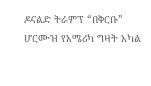ዶናልድ ትራምፕ “በቅርቡ” ሆርሙዝ የአሜሪካ ግዛት አካል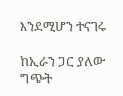እንደሚሆን ተናገሩ

ከኢራን ጋር ያለው ግጭት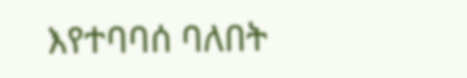እየተባባሰ ባለበት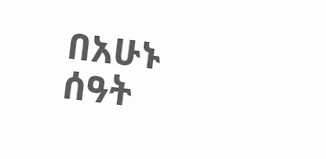በአሁኑ ሰዓት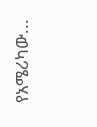የአሜሪካው...